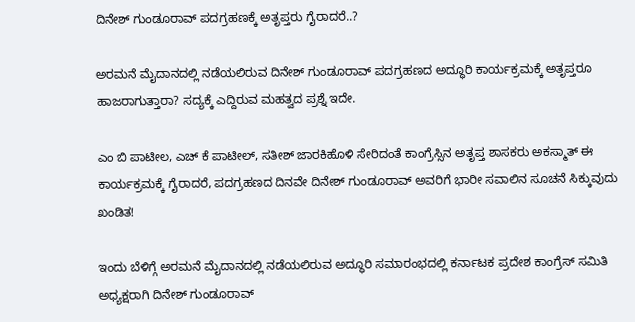ದಿನೇಶ್ ಗುಂಡೂರಾವ್ ಪದಗ್ರಹಣಕ್ಕೆ ಅತೃಪ್ತರು ಗೈರಾದರೆ..?

ಅರಮನೆ ಮೈದಾನದಲ್ಲಿ ನಡೆಯಲಿರುವ ದಿನೇಶ್ ಗುಂಡೂರಾವ್ ಪದಗ್ರಹಣದ ಅದ್ಧೂರಿ ಕಾರ್ಯಕ್ರಮಕ್ಕೆ ಅತೃಪ್ತರೂ ಹಾಜರಾಗುತ್ತಾರಾ? ಸದ್ಯಕ್ಕೆ ಎದ್ದಿರುವ ಮಹತ್ವದ ಪ್ರಶ್ನೆ ಇದೇ.

ಎಂ ಬಿ ಪಾಟೀಲ, ಎಚ್ ಕೆ ಪಾಟೀಲ್, ಸತೀಶ್ ಜಾರಕಿಹೊಳಿ ಸೇರಿದಂತೆ ಕಾಂಗ್ರೆಸ್ಸಿನ ಅತೃಪ್ತ ಶಾಸಕರು ಅಕಸ್ಮಾತ್ ಈ ಕಾರ್ಯಕ್ರಮಕ್ಕೆ ಗೈರಾದರೆ, ಪದಗ್ರಹಣದ ದಿನವೇ ದಿನೇಶ್ ಗುಂಡೂರಾವ್ ಅವರಿಗೆ ಭಾರೀ ಸವಾಲಿನ ಸೂಚನೆ ಸಿಕ್ಕುವುದು ಖಂಡಿತ!

ಇಂದು ಬೆಳಿಗ್ಗೆ ಅರಮನೆ ಮೈದಾನದಲ್ಲಿ ನಡೆಯಲಿರುವ ಅದ್ಧೂರಿ ಸಮಾರಂಭದಲ್ಲಿ ಕರ್ನಾಟಕ ಪ್ರದೇಶ ಕಾಂಗ್ರೆಸ್ ಸಮಿತಿ ಅಧ್ಯಕ್ಷರಾಗಿ ದಿನೇಶ್ ಗುಂಡೂರಾವ್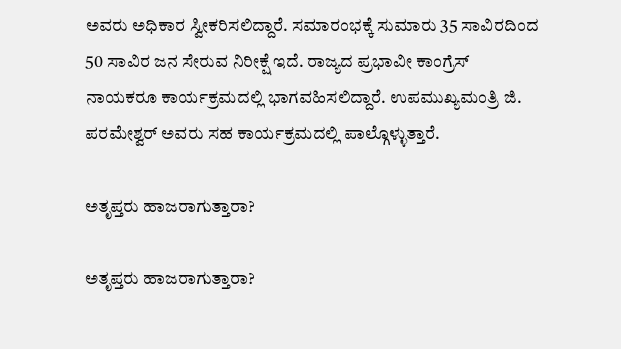ಅವರು ಅಧಿಕಾರ ಸ್ವೀಕರಿಸಲಿದ್ದಾರೆ. ಸಮಾರಂಭಕ್ಕೆ ಸುಮಾರು 35 ಸಾವಿರದಿಂದ 50 ಸಾವಿರ ಜನ ಸೇರುವ ನಿರೀಕ್ಷೆ ಇದೆ. ರಾಜ್ಯದ ಪ್ರಭಾವೀ ಕಾಂಗ್ರೆಸ್ ನಾಯಕರೂ ಕಾರ್ಯಕ್ರಮದಲ್ಲಿ ಭಾಗವಹಿಸಲಿದ್ದಾರೆ. ಉಪಮುಖ್ಯಮಂತ್ರಿ ಜಿ. ಪರಮೇಶ್ವರ್ ಅವರು ಸಹ ಕಾರ್ಯಕ್ರಮದಲ್ಲಿ ಪಾಲ್ಗೊಳ್ಳುತ್ತಾರೆ.

ಅತೃಪ್ತರು ಹಾಜರಾಗುತ್ತಾರಾ?

ಅತೃಪ್ತರು ಹಾಜರಾಗುತ್ತಾರಾ?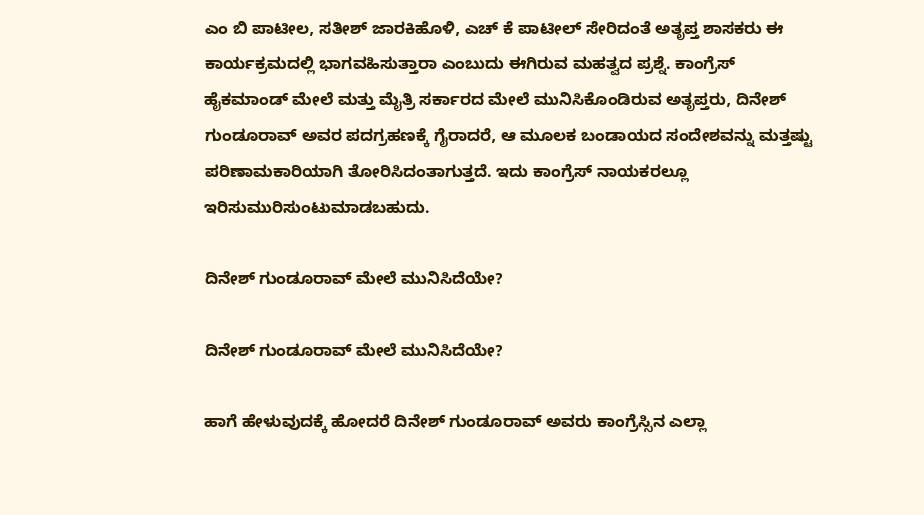ಎಂ ಬಿ ಪಾಟೀಲ, ಸತೀಶ್ ಜಾರಕಿಹೊಳಿ, ಎಚ್ ಕೆ ಪಾಟೀಲ್ ಸೇರಿದಂತೆ ಅತೃಪ್ತ ಶಾಸಕರು ಈ ಕಾರ್ಯಕ್ರಮದಲ್ಲಿ ಭಾಗವಹಿಸುತ್ತಾರಾ ಎಂಬುದು ಈಗಿರುವ ಮಹತ್ವದ ಪ್ರಶ್ನೆ. ಕಾಂಗ್ರೆಸ್ ಹೈಕಮಾಂಡ್ ಮೇಲೆ ಮತ್ತು ಮೈತ್ರಿ ಸರ್ಕಾರದ ಮೇಲೆ ಮುನಿಸಿಕೊಂಡಿರುವ ಅತೃಪ್ತರು, ದಿನೇಶ್ ಗುಂಡೂರಾವ್ ಅವರ ಪದಗ್ರಹಣಕ್ಕೆ ಗೈರಾದರೆ, ಆ ಮೂಲಕ ಬಂಡಾಯದ ಸಂದೇಶವನ್ನು ಮತ್ತಷ್ಟು ಪರಿಣಾಮಕಾರಿಯಾಗಿ ತೋರಿಸಿದಂತಾಗುತ್ತದೆ. ಇದು ಕಾಂಗ್ರೆಸ್ ನಾಯಕರಲ್ಲೂ ಇರಿಸುಮುರಿಸುಂಟುಮಾಡಬಹುದು.

ದಿನೇಶ್ ಗುಂಡೂರಾವ್ ಮೇಲೆ ಮುನಿಸಿದೆಯೇ?

ದಿನೇಶ್ ಗುಂಡೂರಾವ್ ಮೇಲೆ ಮುನಿಸಿದೆಯೇ?

ಹಾಗೆ ಹೇಳುವುದಕ್ಕೆ ಹೋದರೆ ದಿನೇಶ್ ಗುಂಡೂರಾವ್ ಅವರು ಕಾಂಗ್ರೆಸ್ಸಿನ ಎಲ್ಲಾ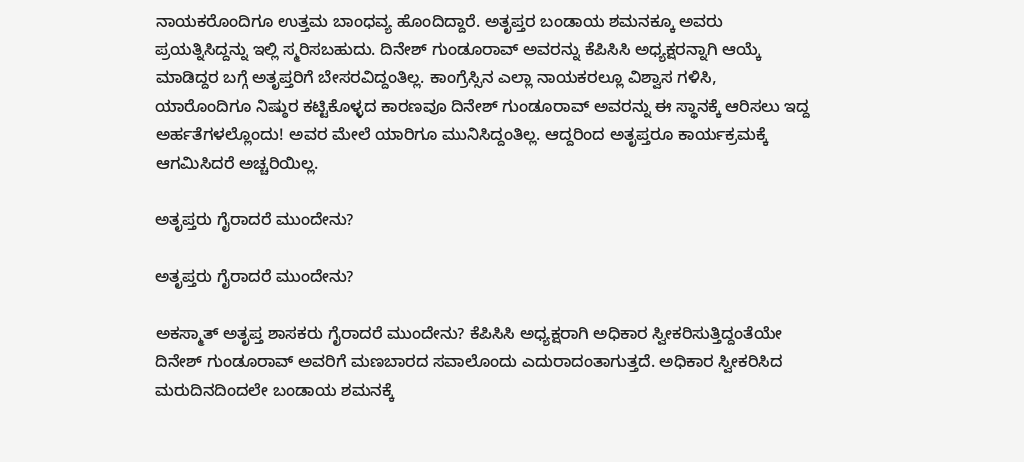ನಾಯಕರೊಂದಿಗೂ ಉತ್ತಮ ಬಾಂಧವ್ಯ ಹೊಂದಿದ್ದಾರೆ. ಅತೃಪ್ತರ ಬಂಡಾಯ ಶಮನಕ್ಕೂ ಅವರು ಪ್ರಯತ್ನಿಸಿದ್ದನ್ನು ಇಲ್ಲಿ ಸ್ಮರಿಸಬಹುದು. ದಿನೇಶ್ ಗುಂಡೂರಾವ್ ಅವರನ್ನು ಕೆಪಿಸಿಸಿ ಅಧ್ಯಕ್ಷರನ್ನಾಗಿ ಆಯ್ಕೆ ಮಾಡಿದ್ದರ ಬಗ್ಗೆ ಅತೃಪ್ತರಿಗೆ ಬೇಸರವಿದ್ದಂತಿಲ್ಲ. ಕಾಂಗ್ರೆಸ್ಸಿನ ಎಲ್ಲಾ ನಾಯಕರಲ್ಲೂ ವಿಶ್ವಾಸ ಗಳಿಸಿ, ಯಾರೊಂದಿಗೂ ನಿಷ್ಠುರ ಕಟ್ಟಿಕೊಳ್ಳದ ಕಾರಣವೂ ದಿನೇಶ್ ಗುಂಡೂರಾವ್ ಅವರನ್ನು ಈ ಸ್ಥಾನಕ್ಕೆ ಆರಿಸಲು ಇದ್ದ ಅರ್ಹತೆಗಳಲ್ಲೊಂದು! ಅವರ ಮೇಲೆ ಯಾರಿಗೂ ಮುನಿಸಿದ್ದಂತಿಲ್ಲ. ಆದ್ದರಿಂದ ಅತೃಪ್ತರೂ ಕಾರ್ಯಕ್ರಮಕ್ಕೆ ಆಗಮಿಸಿದರೆ ಅಚ್ಚರಿಯಿಲ್ಲ.

ಅತೃಪ್ತರು ಗೈರಾದರೆ ಮುಂದೇನು?

ಅತೃಪ್ತರು ಗೈರಾದರೆ ಮುಂದೇನು?

ಅಕಸ್ಮಾತ್ ಅತೃಪ್ತ ಶಾಸಕರು ಗೈರಾದರೆ ಮುಂದೇನು? ಕೆಪಿಸಿಸಿ ಅಧ್ಯಕ್ಷರಾಗಿ ಅಧಿಕಾರ ಸ್ವೀಕರಿಸುತ್ತಿದ್ದಂತೆಯೇ ದಿನೇಶ್ ಗುಂಡೂರಾವ್ ಅವರಿಗೆ ಮಣಬಾರದ ಸವಾಲೊಂದು ಎದುರಾದಂತಾಗುತ್ತದೆ. ಅಧಿಕಾರ ಸ್ವೀಕರಿಸಿದ ಮರುದಿನದಿಂದಲೇ ಬಂಡಾಯ ಶಮನಕ್ಕೆ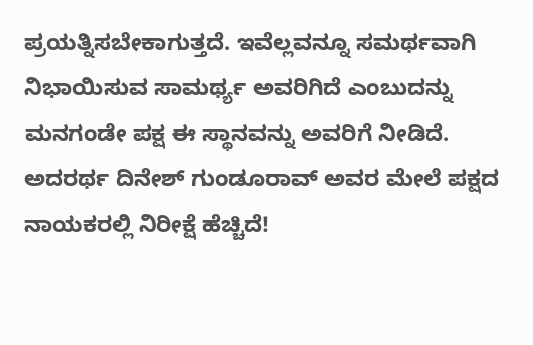ಪ್ರಯತ್ನಿಸಬೇಕಾಗುತ್ತದೆ. ಇವೆಲ್ಲವನ್ನೂ ಸಮರ್ಥವಾಗಿ ನಿಭಾಯಿಸುವ ಸಾಮರ್ಥ್ಯ ಅವರಿಗಿದೆ ಎಂಬುದನ್ನು ಮನಗಂಡೇ ಪಕ್ಷ ಈ ಸ್ಥಾನವನ್ನು ಅವರಿಗೆ ನೀಡಿದೆ. ಅದರರ್ಥ ದಿನೇಶ್ ಗುಂಡೂರಾವ್ ಅವರ ಮೇಲೆ ಪಕ್ಷದ ನಾಯಕರಲ್ಲಿ ನಿರೀಕ್ಷೆ ಹೆಚ್ಚಿದೆ!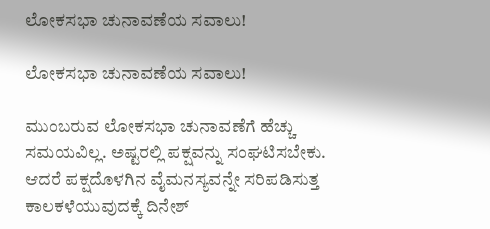ಲೋಕಸಭಾ ಚುನಾವಣೆಯ ಸವಾಲು!

ಲೋಕಸಭಾ ಚುನಾವಣೆಯ ಸವಾಲು!

ಮುಂಬರುವ ಲೋಕಸಭಾ ಚುನಾವಣೆಗೆ ಹೆಚ್ಚು ಸಮಯವಿಲ್ಲ. ಅಷ್ಟರಲ್ಲಿ ಪಕ್ಷವನ್ನು ಸಂಘಟಿಸಬೇಕು. ಆದರೆ ಪಕ್ಷದೊಳಗಿನ ವೈಮನಸ್ಯವನ್ನೇ ಸರಿಪಡಿಸುತ್ತ ಕಾಲಕಳೆಯುವುದಕ್ಕೆ ದಿನೇಶ್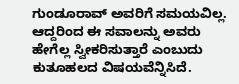ಗುಂಡೂರಾವ್ ಅವರಿಗೆ ಸಮಯವಿಲ್ಲ. ಆದ್ದರಿಂದ ಈ ಸವಾಲನ್ನು ಅವರು ಹೇಗೆಲ್ಲ ಸ್ವೀಕರಿಸುತ್ತಾರೆ ಎಂಬುದು ಕುತೂಹಲದ ವಿಷಯವೆನ್ನಿಸಿದೆ.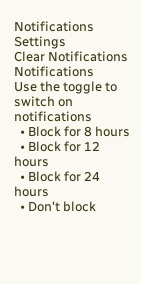Notifications
Settings
Clear Notifications
Notifications
Use the toggle to switch on notifications
  • Block for 8 hours
  • Block for 12 hours
  • Block for 24 hours
  • Don't block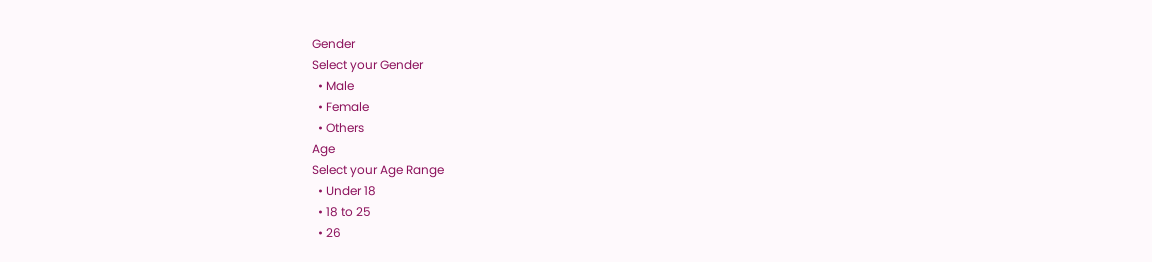Gender
Select your Gender
  • Male
  • Female
  • Others
Age
Select your Age Range
  • Under 18
  • 18 to 25
  • 26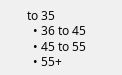to 35
  • 36 to 45
  • 45 to 55
  • 55+